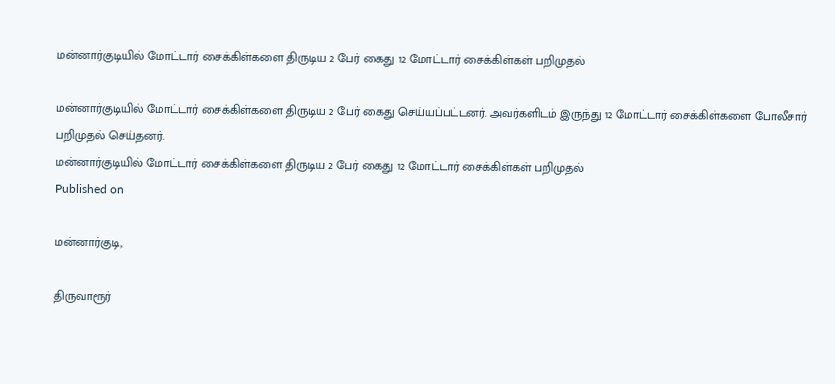மன்னார்குடியில் மோட்டார் சைக்கிள்களை திருடிய 2 பேர் கைது 12 மோட்டார் சைக்கிள்கள் பறிமுதல்

மன்னார்குடியில் மோட்டார் சைக்கிள்களை திருடிய 2 பேர் கைது செய்யப்பட்டனர். அவர்களிடம் இருந்து 12 மோட்டார் சைக்கிள்களை போலீசார் பறிமுதல் செய்தனர்.
மன்னார்குடியில் மோட்டார் சைக்கிள்களை திருடிய 2 பேர் கைது 12 மோட்டார் சைக்கிள்கள் பறிமுதல்
Published on

மன்னார்குடி,

திருவாரூர்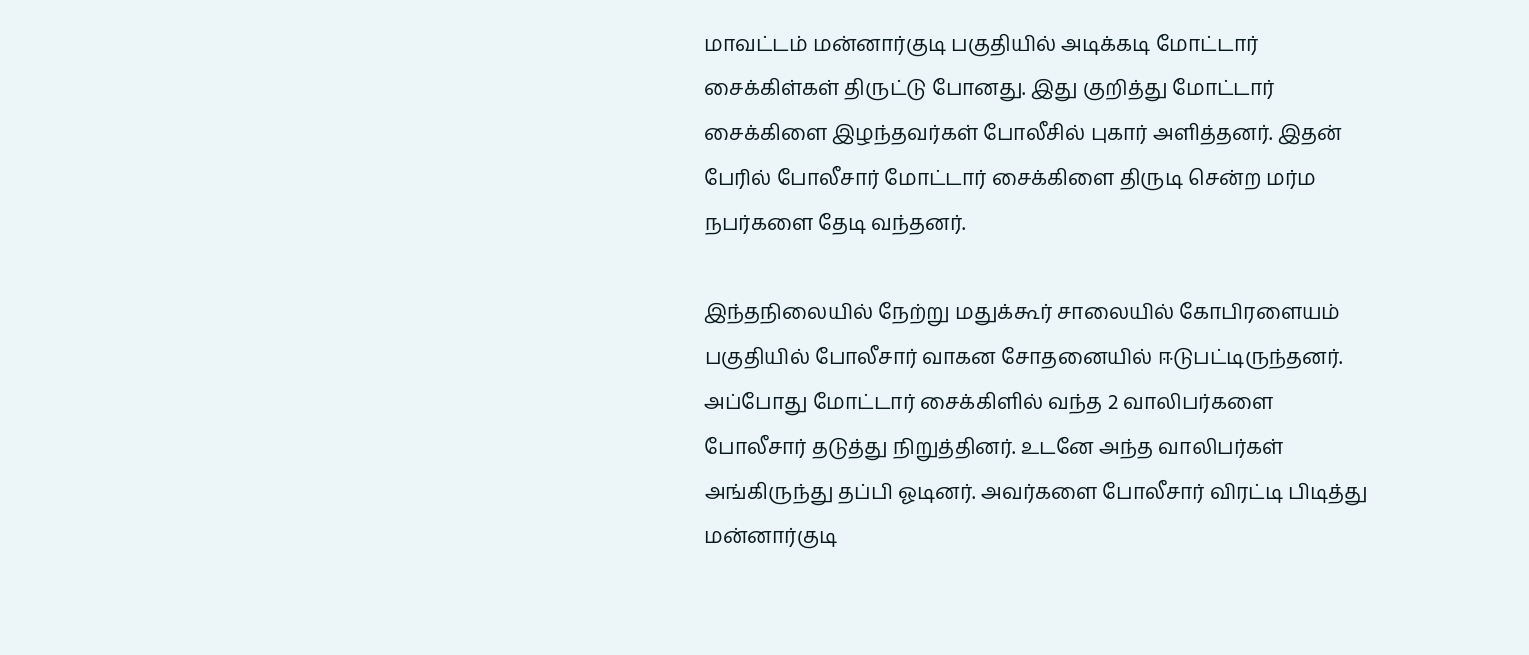மாவட்டம் மன்னார்குடி பகுதியில் அடிக்கடி மோட்டார் சைக்கிள்கள் திருட்டு போனது. இது குறித்து மோட்டார் சைக்கிளை இழந்தவர்கள் போலீசில் புகார் அளித்தனர். இதன் பேரில் போலீசார் மோட்டார் சைக்கிளை திருடி சென்ற மர்ம நபர்களை தேடி வந்தனர்.

இந்தநிலையில் நேற்று மதுக்கூர் சாலையில் கோபிரளையம் பகுதியில் போலீசார் வாகன சோதனையில் ஈடுபட்டிருந்தனர். அப்போது மோட்டார் சைக்கிளில் வந்த 2 வாலிபர்களை போலீசார் தடுத்து நிறுத்தினர். உடனே அந்த வாலிபர்கள் அங்கிருந்து தப்பி ஓடினர். அவர்களை போலீசார் விரட்டி பிடித்து மன்னார்குடி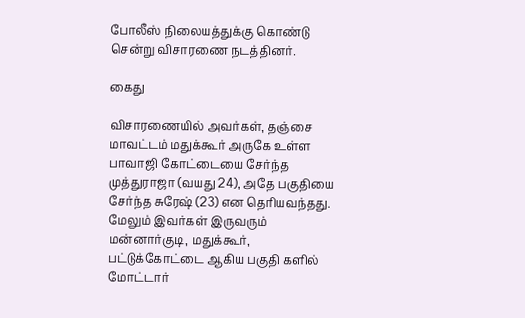போலீஸ் நிலையத்துக்கு கொண்டு சென்று விசாரணை நடத்தினர்.

கைது

விசாரணையில் அவர்கள், தஞ்சை மாவட்டம் மதுக்கூர் அருகே உள்ள பாவாஜி கோட்டையை சேர்ந்த முத்துராஜா (வயது 24), அதே பகுதியை சேர்ந்த சுரேஷ் (23) என தெரியவந்தது. மேலும் இவர்கள் இருவரும் மன்னார்குடி, மதுக்கூர், பட்டுக்கோட்டை ஆகிய பகுதி களில் மோட்டார்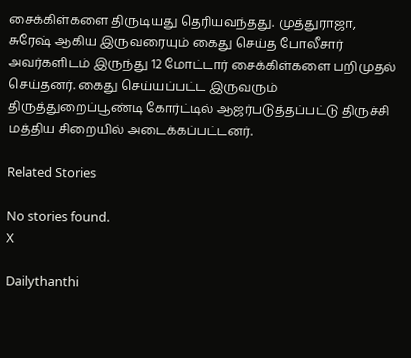சைக்கிள்களை திருடியது தெரியவந்தது. முத்துராஜா, சுரேஷ் ஆகிய இருவரையும் கைது செய்த போலீசார் அவர்களிடம் இருந்து 12 மோட்டார் சைக்கிள்களை பறிமுதல் செய்தனர். கைது செய்யப்பட்ட இருவரும் திருத்துறைப்பூண்டி கோர்ட்டில் ஆஜர்படுத்தப்பட்டு திருச்சி மத்திய சிறையில் அடைக்கப்பட்டனர்.

Related Stories

No stories found.
X

Dailythanthi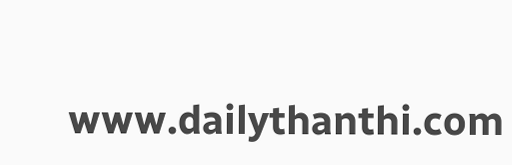www.dailythanthi.com